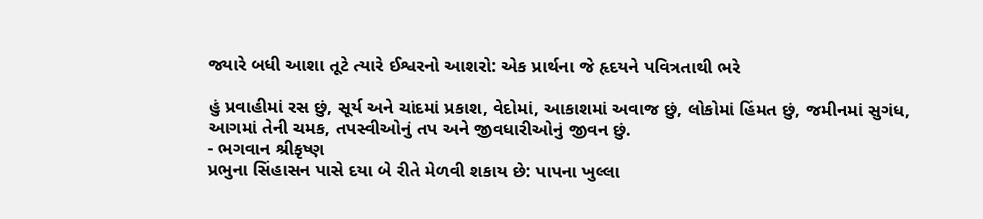જ્યારે બધી આશા તૂટે ત્યારે ઈશ્વરનો આશરો: એક પ્રાર્થના જે હૃદયને પવિત્રતાથી ભરે

હું પ્રવાહીમાં રસ છું, સૂર્ય અને ચાંદમાં પ્રકાશ, વેદોમાં, આકાશમાં અવાજ છું, લોકોમાં હિંમત છું, જમીનમાં સુગંધ, આગમાં તેની ચમક, તપસ્વીઓનું તપ અને જીવધારીઓનું જીવન છું.
- ભગવાન શ્રીકૃષ્ણ
પ્રભુના સિંહાસન પાસે દયા બે રીતે મેળવી શકાય છે: પાપના ખુલ્લા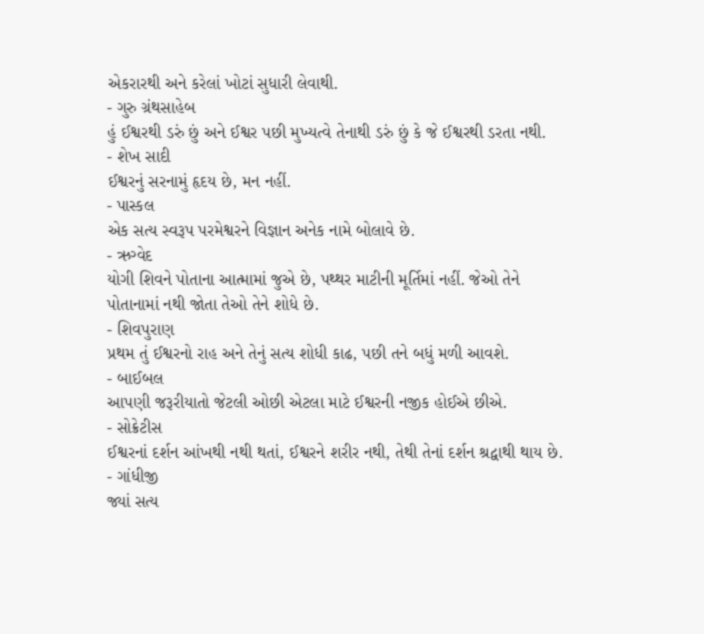એકરારથી અને કરેલાં ખોટાં સુધારી લેવાથી.
- ગુરુ ગ્રંથસાહેબ
હું ઈશ્વરથી ડરું છું અને ઈશ્વર પછી મુખ્યત્વે તેનાથી ડરું છું કે જે ઈશ્વરથી ડરતા નથી.
- શેખ સાદી
ઈશ્વરનું સરનામું હૃદય છે, મન નહીં.
- પાસ્કલ
એક સત્ય સ્વરૂપ પરમેશ્વરને વિજ્ઞાન અનેક નામે બોલાવે છે.
- ઋગ્વેદ
યોગી શિવને પોતાના આત્મામાં જુએ છે, પથ્થર માટીની મૂર્તિમાં નહીં. જેઓ તેને પોતાનામાં નથી જોતા તેઓ તેને શોધે છે.
- શિવપુરાણ
પ્રથમ તું ઈશ્વરનો રાહ અને તેનું સત્ય શોધી કાઢ, પછી તને બધું મળી આવશે.
- બાઈબલ
આપણી જરૂરીયાતો જેટલી ઓછી એટલા માટે ઈશ્વરની નજીક હોઈએ છીએ.
- સોક્રેટીસ
ઈશ્વરનાં દર્શન આંખથી નથી થતાં, ઈશ્વરને શરીર નથી, તેથી તેનાં દર્શન શ્રદ્વાથી થાય છે.
- ગાંધીજી
જ્યાં સત્ય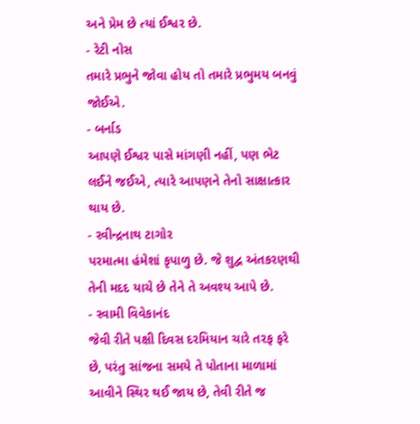અને પ્રેમ છે ત્યાં ઈશ્વર છે.
- રેટી નોસ
તમારે પ્રભુને જોવા હોય તો તમારે પ્રભુમય બનવું જોઈએ.
- બર્નાડ
આપણે ઈશ્વર પાસે માંગણી નહીં, પણ ભેટ લઈને જઈએ, ત્યારે આપણને તેનો સાક્ષાત્કાર થાય છે.
- રવીન્દ્રનાથ ટાગોર
પરમાત્મા હંમેશાં કૃપાળુ છે. જે શુદ્વ અંતકરણથી તેની મદદ યાચે છે તેને તે અવશ્ય આપે છે.
- સ્વામી વિવેકાનંદ
જેવી રીતે પક્ષી દિવસ દરમિયાન ચારે તરફ ફરે છે, પરંતુ સાંજના સમયે તે પોતાના માળામાં આવીને સ્થિર થઈ જાય છે, તેવી રીતે જ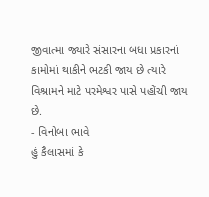જીવાત્મા જ્યારે સંસારના બધા પ્રકારનાં કામોમાં થાકીને ભટકી જાય છે ત્યારે વિશ્રામને માટે પરમેશ્વર પાસે પહોંચી જાય છે.
- વિનોબા ભાવે
હું કૈલાસમાં કે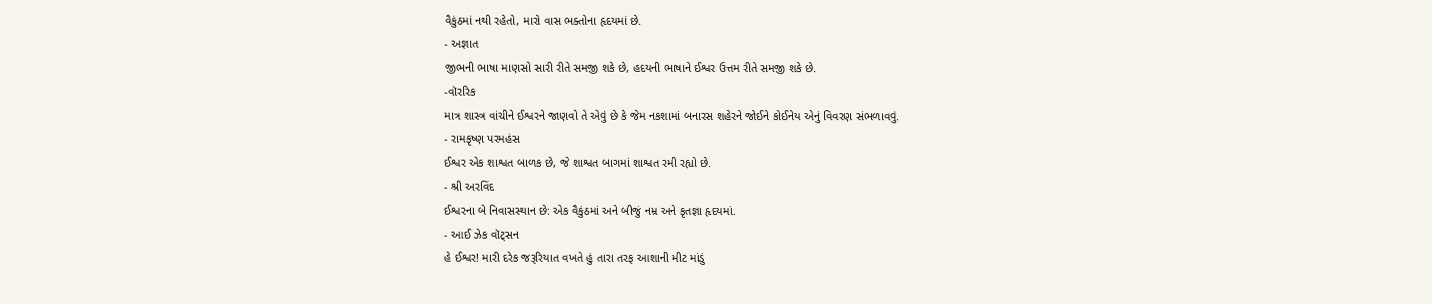વૈકુંઠમાં નથી રહેતો, મારો વાસ ભક્તોના હૃદયમાં છે.
- અજ્ઞાત
જીભની ભાષા માણસો સારી રીતે સમજી શકે છે, હદયની ભાષાને ઈશ્વર ઉત્તમ રીતે સમજી શકે છે.
-વૉરરિક
માત્ર શાસ્ત્ર વાંચીને ઈશ્વરને જાણવો તે એવું છે કે જેમ નકશામાં બનારસ શહેરને જોઈને કોઈનેય એનું વિવરણ સંભળાવવું.
- રામકૃષ્ણ પરમહંસ
ઈશ્વર એક શાશ્વત બાળક છે, જે શાશ્વત બાગમાં શાશ્વત રમી રહ્યો છે.
- શ્રી અરવિંદ
ઈશ્વરના બે નિવાસસ્થાન છે: એક વૈકુંઠમાં અને બીજું નમ્ર અને કૃતજ્ઞા હૃદયમાં.
- આઈ ઝેક વૉટ્સન
હે ઈશ્વર! મારી દરેક જરૂરિયાત વખતે હું તારા તરફ આશાની મીટ માંડું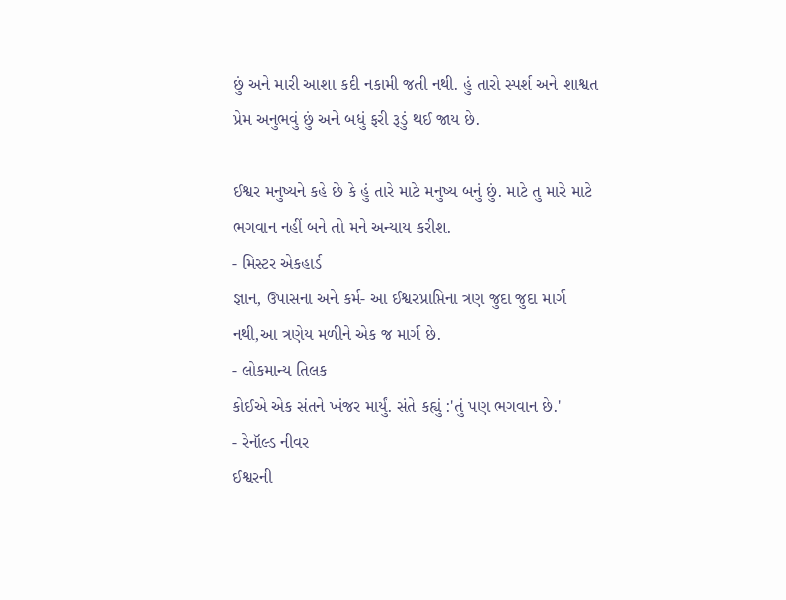છું અને મારી આશા કદી નકામી જતી નથી. હું તારો સ્પર્શ અને શાશ્વત પ્રેમ અનુભવું છું અને બધું ફરી રૂડું થઈ જાય છે.

ઈશ્વર મનુષ્યને કહે છે કે હું તારે માટે મનુષ્ય બનું છું. માટે તુ મારે માટે ભગવાન નહીં બને તો મને અન્યાય કરીશ.
- મિસ્ટર એકહાર્ડ
જ્ઞાન, ઉપાસના અને કર્મ- આ ઈશ્વરપ્રાપ્તિના ત્રણ જુદા જુદા માર્ગ નથી,આ ત્રણેય મળીને એક જ માર્ગ છે.
- લોકમાન્ય તિલક
કોઈએ એક સંતને ખંજર માર્યું. સંતે કહ્યું :'તું પણ ભગવાન છે.'
- રેનૉલ્ડ નીવર
ઈશ્વરની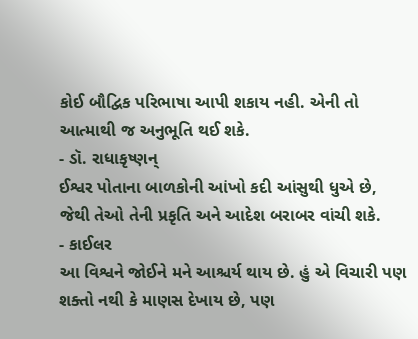કોઈ બૌદ્વિક પરિભાષા આપી શકાય નહી. એની તો આત્માથી જ અનુભૂતિ થઈ શકે.
- ડૉ. રાધાકૃષ્ણન્
ઈશ્વર પોતાના બાળકોની આંખો કદી આંસુથી ધુએ છે, જેથી તેઓ તેની પ્રકૃતિ અને આદેશ બરાબર વાંચી શકે.
- કાઈલર
આ વિશ્વને જોઈને મને આશ્ચર્ય થાય છે. હું એ વિચારી પણ શક્તો નથી કે માણસ દેખાય છે, પણ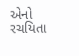એનો રચયિતા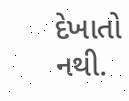દેખાતો નથી.